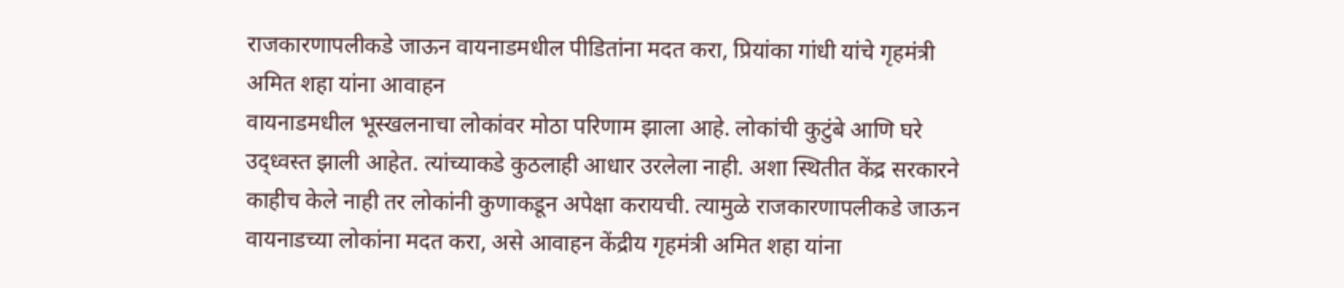राजकारणापलीकडे जाऊन वायनाडमधील पीडितांना मदत करा, प्रियांका गांधी यांचे गृहमंत्री अमित शहा यांना आवाहन
वायनाडमधील भूस्खलनाचा लोकांवर मोठा परिणाम झाला आहे. लोकांची कुटुंबे आणि घरे उद्ध्वस्त झाली आहेत. त्यांच्याकडे कुठलाही आधार उरलेला नाही. अशा स्थितीत केंद्र सरकारने काहीच केले नाही तर लोकांनी कुणाकडून अपेक्षा करायची. त्यामुळे राजकारणापलीकडे जाऊन वायनाडच्या लोकांना मदत करा, असे आवाहन केंद्रीय गृहमंत्री अमित शहा यांना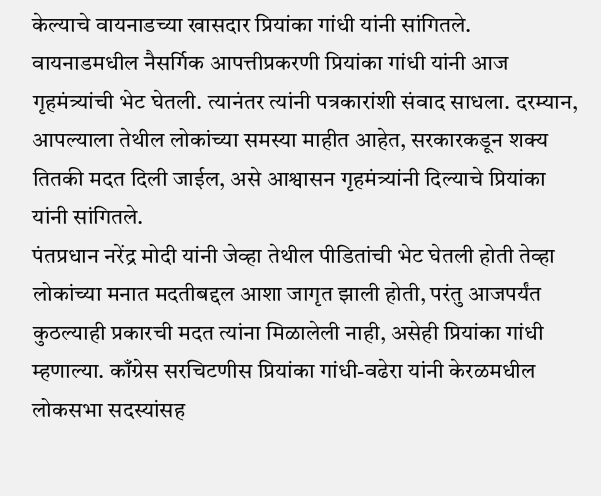केल्याचे वायनाडच्या खासदार प्रियांका गांधी यांनी सांगितले. वायनाडमधील नैसर्गिक आपत्तीप्रकरणी प्रियांका गांधी यांनी आज गृहमंत्र्यांची भेट घेतली. त्यानंतर त्यांनी पत्रकारांशी संवाद साधला. दरम्यान, आपल्याला तेथील लोकांच्या समस्या माहीत आहेत, सरकारकडून शक्य तितकी मदत दिली जाईल, असे आश्वासन गृहमंत्र्यांनी दिल्याचे प्रियांका यांनी सांगितले.
पंतप्रधान नरेंद्र मोदी यांनी जेव्हा तेथील पीडितांची भेट घेतली होती तेव्हा लोकांच्या मनात मदतीबद्दल आशा जागृत झाली होती, परंतु आजपर्यंत कुठल्याही प्रकारची मदत त्यांना मिळालेली नाही, असेही प्रियांका गांधी म्हणाल्या. काँग्रेस सरचिटणीस प्रियांका गांधी-वढेरा यांनी केरळमधील लोकसभा सदस्यांसह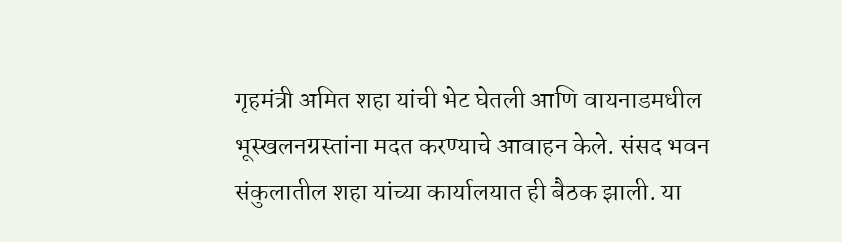गृहमंत्री अमित शहा यांची भेट घेतली आणि वायनाडमधील भूस्खलनग्रस्तांना मदत करण्याचे आवाहन केले. संसद भवन संकुलातील शहा यांच्या कार्यालयात ही बैठक झाली. या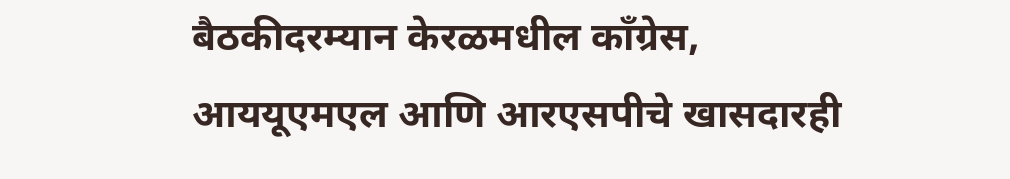बैठकीदरम्यान केरळमधील काँग्रेस, आययूएमएल आणि आरएसपीचे खासदारही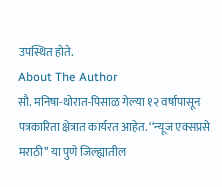उपस्थित होते.
About The Author
सौ. मनिषा-थोरात-पिसाळ गेल्या १२ वर्षांपासून पत्रकारिता क्षेत्रात कार्यरत आहेत. ‘‘न्यूज एक्सप्रसे मराठी’’ या पुणे जिल्ह्यातील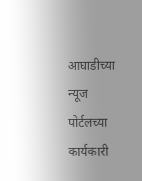आघाडीच्या न्यूज पोर्टलच्या कार्यकारी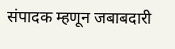संपादक म्हणून जबाबदारी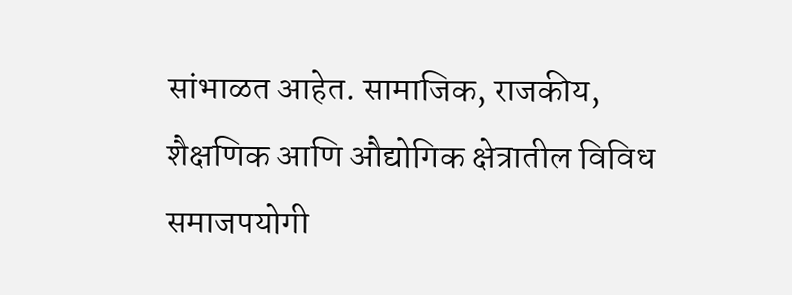सांभाळत आहेत. सामाजिक, राजकीय, शैक्षणिक आणि औद्योगिक क्षेत्रातील विविध समाजपयोगी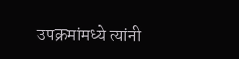उपक्रमांमध्ये त्यांनी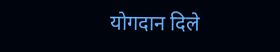योगदान दिले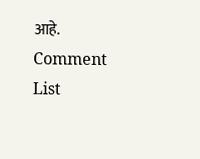आहे.
Comment List